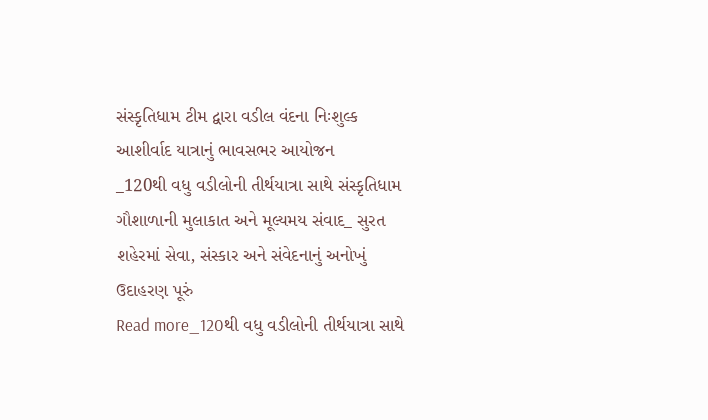સંસ્કૃતિધામ ટીમ દ્વારા વડીલ વંદના નિઃશુલ્ક આશીર્વાદ યાત્રાનું ભાવસભર આયોજન
_120થી વધુ વડીલોની તીર્થયાત્રા સાથે સંસ્કૃતિધામ ગૌશાળાની મુલાકાત અને મૂલ્યમય સંવાદ_ સુરત શહેરમાં સેવા, સંસ્કાર અને સંવેદનાનું અનોખું ઉદાહરણ પૂરું
Read more_120થી વધુ વડીલોની તીર્થયાત્રા સાથે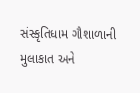સંસ્કૃતિધામ ગૌશાળાની મુલાકાત અને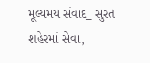મૂલ્યમય સંવાદ_ સુરત શહેરમાં સેવા,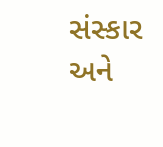સંસ્કાર અને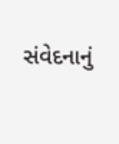સંવેદનાનું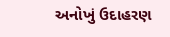અનોખું ઉદાહરણ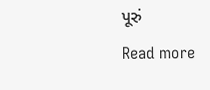પૂરું
Read more